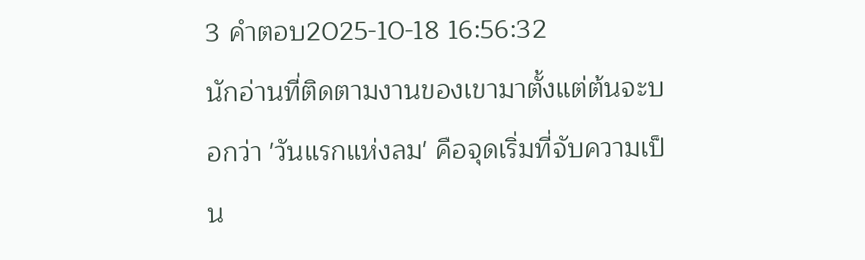3 คำตอบ2025-10-18 16:56:32
นักอ่านที่ติดตามงานของเขามาตั้งแต่ต้นจะบอกว่า 'วันแรกแห่งลม' คือจุดเริ่มที่จับความเป็น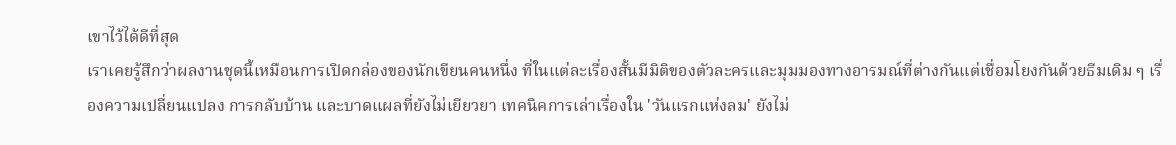เขาไว้ได้ดีที่สุด
เราเคยรู้สึกว่าผลงานชุดนี้เหมือนการเปิดกล่องของนักเขียนคนหนึ่ง ที่ในแต่ละเรื่องสั้นมีมิติของตัวละครและมุมมองทางอารมณ์ที่ต่างกันแต่เชื่อมโยงกันด้วยธีมเดิม ๆ เรื่องความเปลี่ยนแปลง การกลับบ้าน และบาดแผลที่ยังไม่เยียวยา เทคนิคการเล่าเรื่องใน 'วันแรกแห่งลม' ยังไม่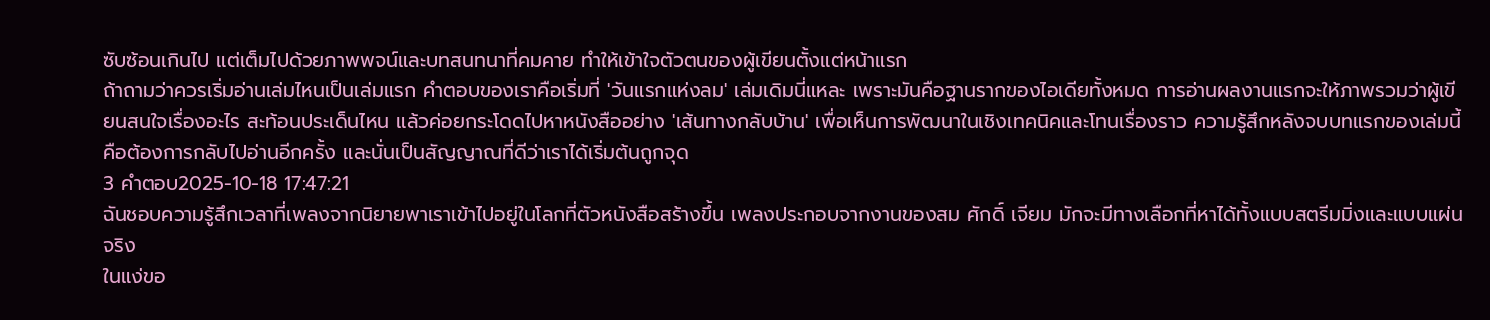ซับซ้อนเกินไป แต่เต็มไปด้วยภาพพจน์และบทสนทนาที่คมคาย ทำให้เข้าใจตัวตนของผู้เขียนตั้งแต่หน้าแรก
ถ้าถามว่าควรเริ่มอ่านเล่มไหนเป็นเล่มแรก คำตอบของเราคือเริ่มที่ 'วันแรกแห่งลม' เล่มเดิมนี่แหละ เพราะมันคือฐานรากของไอเดียทั้งหมด การอ่านผลงานแรกจะให้ภาพรวมว่าผู้เขียนสนใจเรื่องอะไร สะท้อนประเด็นไหน แล้วค่อยกระโดดไปหาหนังสืออย่าง 'เส้นทางกลับบ้าน' เพื่อเห็นการพัฒนาในเชิงเทคนิคและโทนเรื่องราว ความรู้สึกหลังจบบทแรกของเล่มนี้คือต้องการกลับไปอ่านอีกครั้ง และนั่นเป็นสัญญาณที่ดีว่าเราได้เริ่มต้นถูกจุด
3 คำตอบ2025-10-18 17:47:21
ฉันชอบความรู้สึกเวลาที่เพลงจากนิยายพาเราเข้าไปอยู่ในโลกที่ตัวหนังสือสร้างขึ้น เพลงประกอบจากงานของสม ศักดิ์ เจียม มักจะมีทางเลือกที่หาได้ทั้งแบบสตรีมมิ่งและแบบแผ่นจริง
ในแง่ขอ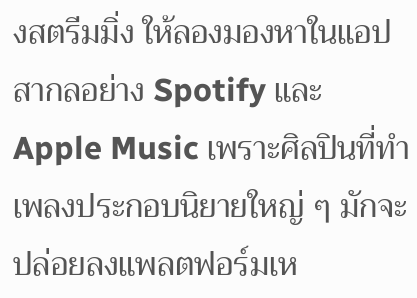งสตรีมมิ่ง ให้ลองมองหาในแอปสากลอย่าง Spotify และ Apple Music เพราะศิลปินที่ทำเพลงประกอบนิยายใหญ่ ๆ มักจะปล่อยลงแพลตฟอร์มเห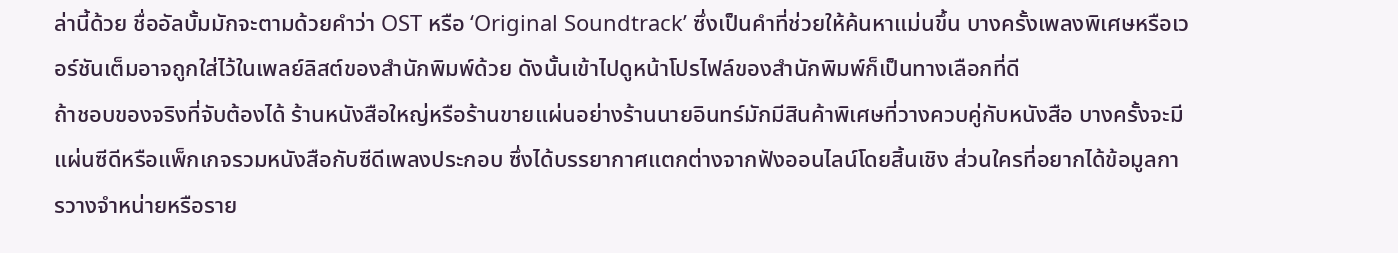ล่านี้ด้วย ชื่ออัลบั้มมักจะตามด้วยคำว่า OST หรือ ‘Original Soundtrack’ ซึ่งเป็นคำที่ช่วยให้ค้นหาแม่นขึ้น บางครั้งเพลงพิเศษหรือเวอร์ชันเต็มอาจถูกใส่ไว้ในเพลย์ลิสต์ของสำนักพิมพ์ด้วย ดังนั้นเข้าไปดูหน้าโปรไฟล์ของสำนักพิมพ์ก็เป็นทางเลือกที่ดี
ถ้าชอบของจริงที่จับต้องได้ ร้านหนังสือใหญ่หรือร้านขายแผ่นอย่างร้านนายอินทร์มักมีสินค้าพิเศษที่วางควบคู่กับหนังสือ บางครั้งจะมีแผ่นซีดีหรือแพ็กเกจรวมหนังสือกับซีดีเพลงประกอบ ซึ่งได้บรรยากาศแตกต่างจากฟังออนไลน์โดยสิ้นเชิง ส่วนใครที่อยากได้ข้อมูลการวางจำหน่ายหรือราย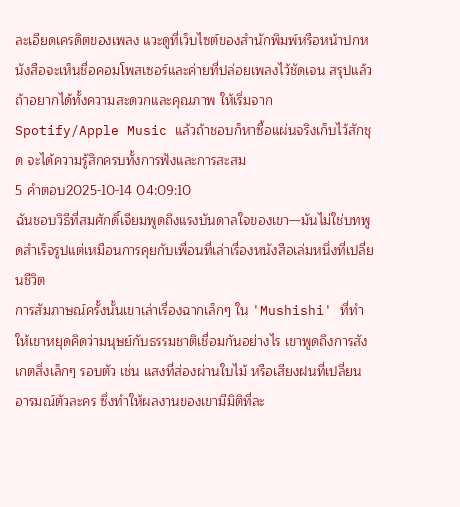ละเอียดเครดิตของเพลง แวะดูที่เว็บไซต์ของสำนักพิมพ์หรือหน้าปกหนังสือจะเห็นชื่อคอมโพสเซอร์และค่ายที่ปล่อยเพลงไว้ชัดเจน สรุปแล้วถ้าอยากได้ทั้งความสะดวกและคุณภาพ ให้เริ่มจาก Spotify/Apple Music แล้วถ้าชอบก็หาซื้อแผ่นจริงเก็บไว้สักชุด จะได้ความรู้สึกครบทั้งการฟังและการสะสม
5 คำตอบ2025-10-14 04:09:10
ฉันชอบวิธีที่สมศักดิ์เจียมพูดถึงแรงบันดาลใจของเขา—มันไม่ใช่บทพูดสำเร็จรูปแต่เหมือนการคุยกับเพื่อนที่เล่าเรื่องหนังสือเล่มหนึ่งที่เปลี่ยนชีวิต
การสัมภาษณ์ครั้งนั้นเขาเล่าเรื่องฉากเล็กๆ ใน 'Mushishi' ที่ทำให้เขาหยุดคิดว่ามนุษย์กับธรรมชาติเชื่อมกันอย่างไร เขาพูดถึงการสังเกตสิ่งเล็กๆ รอบตัว เช่น แสงที่ส่องผ่านใบไม้ หรือเสียงฝนที่เปลี่ยนอารมณ์ตัวละคร ซึ่งทำให้ผลงานของเขามีมิติที่ละ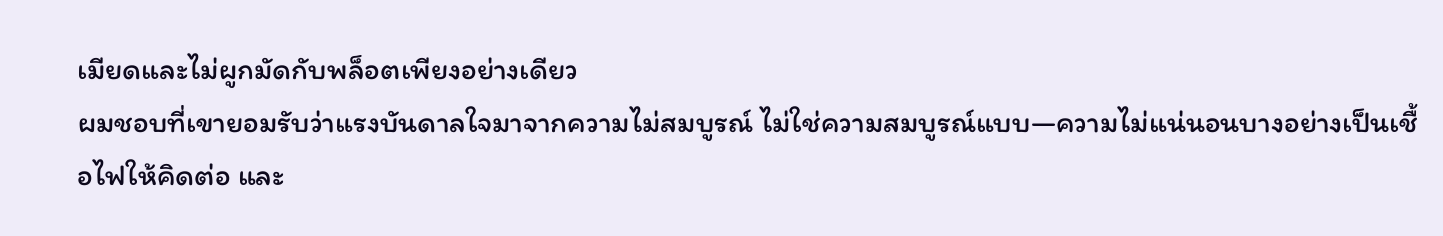เมียดและไม่ผูกมัดกับพล็อตเพียงอย่างเดียว
ผมชอบที่เขายอมรับว่าแรงบันดาลใจมาจากความไม่สมบูรณ์ ไม่ใช่ความสมบูรณ์แบบ—ความไม่แน่นอนบางอย่างเป็นเชื้อไฟให้คิดต่อ และ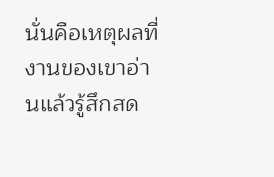นั่นคือเหตุผลที่งานของเขาอ่านแล้วรู้สึกสด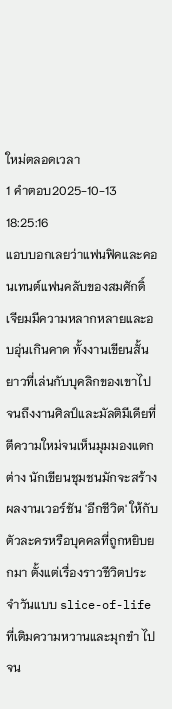ใหม่ตลอดเวลา
1 คำตอบ2025-10-13 18:25:16
แอบบอกเลยว่าแฟนฟิคและคอนเทนต์แฟนคลับของสมศักดิ์ เจียมมีความหลากหลายและอบอุ่นเกินคาด ทั้งงานเขียนสั้นยาวที่เล่นกับบุคลิกของเขาไปจนถึงงานศิลป์และมัลติมีเดียที่ตีความใหม่จนเห็นมุมมองแตกต่าง นักเขียนชุมชนมักจะสร้างผลงานเวอร์ชัน 'อีกชีวิต' ให้กับตัวละครหรือบุคคลที่ถูกหยิบยกมา ตั้งแต่เรื่องราวชีวิตประจำวันแบบ slice-of-life ที่เติมความหวานและมุกขำ ไปจน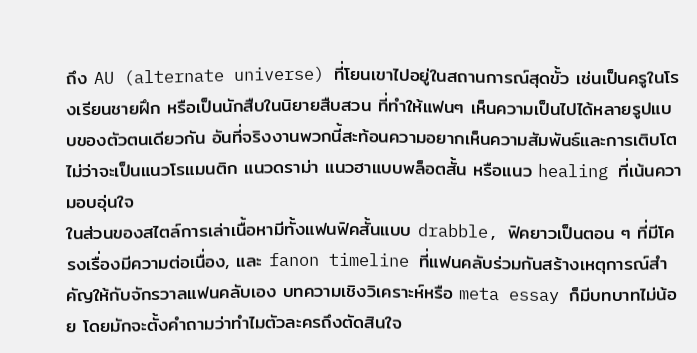ถึง AU (alternate universe) ที่โยนเขาไปอยู่ในสถานการณ์สุดขั้ว เช่นเป็นครูในโรงเรียนชายฝึก หรือเป็นนักสืบในนิยายสืบสวน ที่ทำให้แฟนๆ เห็นความเป็นไปได้หลายรูปแบบของตัวตนเดียวกัน อันที่จริงงานพวกนี้สะท้อนความอยากเห็นความสัมพันธ์และการเติบโต ไม่ว่าจะเป็นแนวโรแมนติก แนวดราม่า แนวฮาแบบพล็อตสั้น หรือแนว healing ที่เน้นความอบอุ่นใจ
ในส่วนของสไตล์การเล่าเนื้อหามีทั้งแฟนฟิคสั้นแบบ drabble, ฟิคยาวเป็นตอน ๆ ที่มีโครงเรื่องมีความต่อเนื่อง, และ fanon timeline ที่แฟนคลับร่วมกันสร้างเหตุการณ์สำคัญให้กับจักรวาลแฟนคลับเอง บทความเชิงวิเคราะห์หรือ meta essay ก็มีบทบาทไม่น้อย โดยมักจะตั้งคำถามว่าทำไมตัวละครถึงตัดสินใจ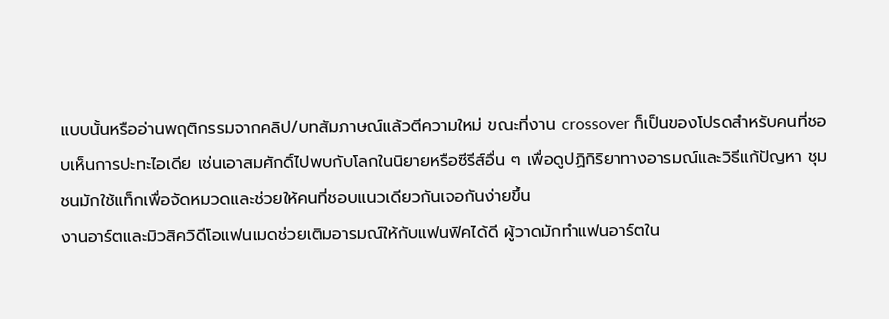แบบนั้นหรืออ่านพฤติกรรมจากคลิป/บทสัมภาษณ์แล้วตีความใหม่ ขณะที่งาน crossover ก็เป็นของโปรดสำหรับคนที่ชอบเห็นการปะทะไอเดีย เช่นเอาสมศักดิ์ไปพบกับโลกในนิยายหรือซีรีส์อื่น ๆ เพื่อดูปฏิกิริยาทางอารมณ์และวิธีแก้ปัญหา ชุมชนมักใช้แท็กเพื่อจัดหมวดและช่วยให้คนที่ชอบแนวเดียวกันเจอกันง่ายขึ้น
งานอาร์ตและมิวสิควิดีโอแฟนเมดช่วยเติมอารมณ์ให้กับแฟนฟิคได้ดี ผู้วาดมักทำแฟนอาร์ตใน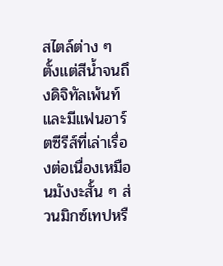สไตล์ต่าง ๆ ตั้งแต่สีน้ำจนถึงดิจิทัลเพ้นท์ และมีแฟนอาร์ตซีรีส์ที่เล่าเรื่องต่อเนื่องเหมือนมังงะสั้น ๆ ส่วนมิกซ์เทปหรื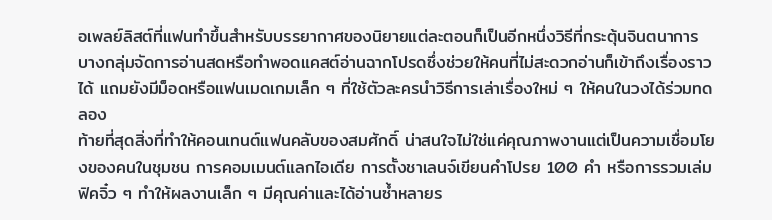อเพลย์ลิสต์ที่แฟนทำขึ้นสำหรับบรรยากาศของนิยายแต่ละตอนก็เป็นอีกหนึ่งวิธีที่กระตุ้นจินตนาการ บางกลุ่มจัดการอ่านสดหรือทำพอดแคสต์อ่านฉากโปรดซึ่งช่วยให้คนที่ไม่สะดวกอ่านก็เข้าถึงเรื่องราวได้ แถมยังมีม็อดหรือแฟนเมดเกมเล็ก ๆ ที่ใช้ตัวละครนำวิธีการเล่าเรื่องใหม่ ๆ ให้คนในวงได้ร่วมทดลอง
ท้ายที่สุดสิ่งที่ทำให้คอนเทนต์แฟนคลับของสมศักดิ์ น่าสนใจไม่ใช่แค่คุณภาพงานแต่เป็นความเชื่อมโยงของคนในชุมชน การคอมเมนต์แลกไอเดีย การตั้งชาเลนจ์เขียนคำโปรย 100 คำ หรือการรวมเล่มฟิคจิ๋ว ๆ ทำให้ผลงานเล็ก ๆ มีคุณค่าและได้อ่านซ้ำหลายร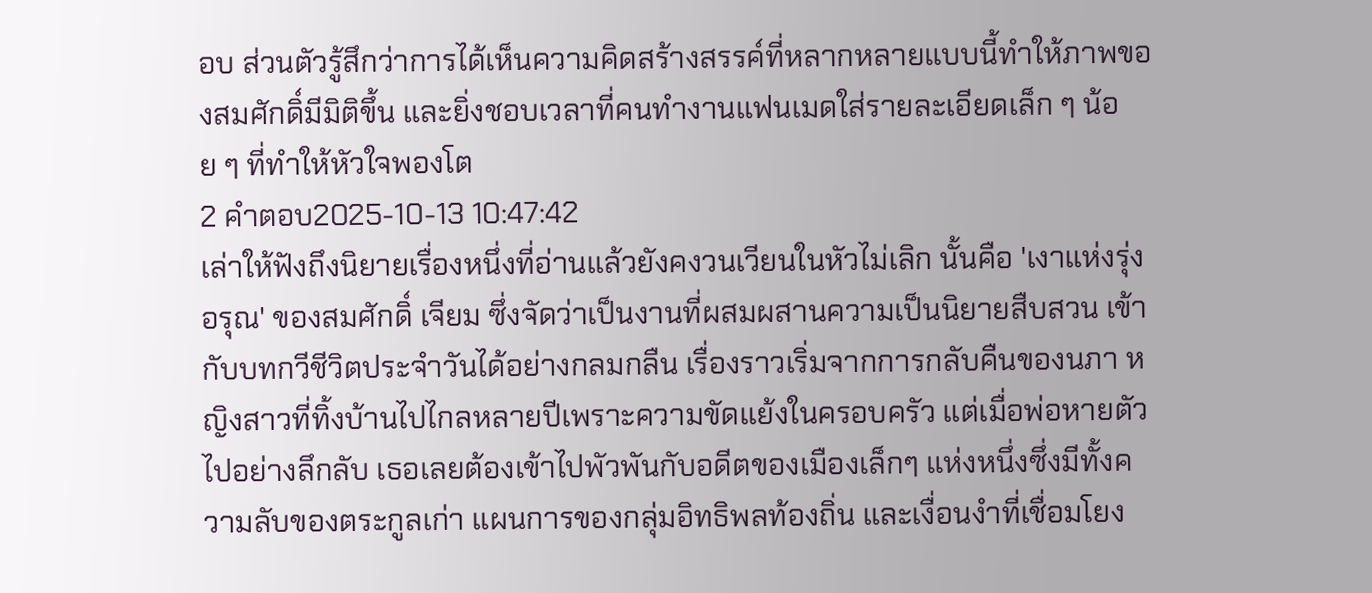อบ ส่วนตัวรู้สึกว่าการได้เห็นความคิดสร้างสรรค์ที่หลากหลายแบบนี้ทำให้ภาพของสมศักดิ์มีมิติขึ้น และยิ่งชอบเวลาที่คนทำงานแฟนเมดใส่รายละเอียดเล็ก ๆ น้อย ๆ ที่ทำให้หัวใจพองโต
2 คำตอบ2025-10-13 10:47:42
เล่าให้ฟังถึงนิยายเรื่องหนึ่งที่อ่านแล้วยังคงวนเวียนในหัวไม่เลิก นั้นคือ 'เงาแห่งรุ่งอรุณ' ของสมศักดิ์ เจียม ซึ่งจัดว่าเป็นงานที่ผสมผสานความเป็นนิยายสืบสวน เข้ากับบทกวีชีวิตประจำวันได้อย่างกลมกลืน เรื่องราวเริ่มจากการกลับคืนของนภา หญิงสาวที่ทิ้งบ้านไปไกลหลายปีเพราะความขัดแย้งในครอบครัว แต่เมื่อพ่อหายตัวไปอย่างลึกลับ เธอเลยต้องเข้าไปพัวพันกับอดีตของเมืองเล็กๆ แห่งหนึ่งซึ่งมีทั้งความลับของตระกูลเก่า แผนการของกลุ่มอิทธิพลท้องถิ่น และเงื่อนงำที่เชื่อมโยง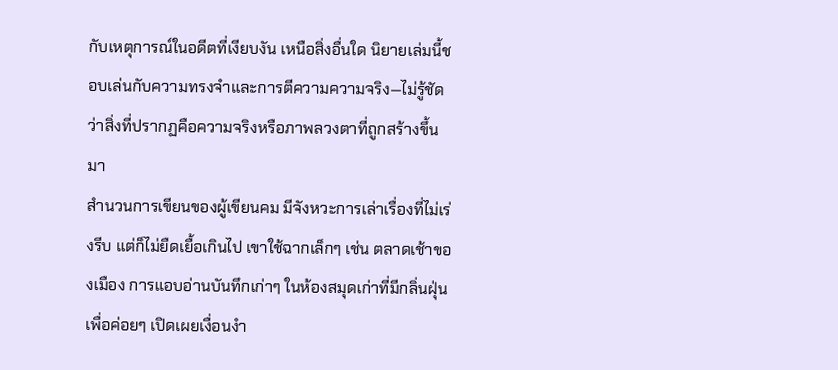กับเหตุการณ์ในอดีตที่เงียบงัน เหนือสิ่งอื่นใด นิยายเล่มนี้ชอบเล่นกับความทรงจำและการตีความความจริง—ไม่รู้ชัดว่าสิ่งที่ปรากฏคือความจริงหรือภาพลวงตาที่ถูกสร้างขึ้นมา
สำนวนการเขียนของผู้เขียนคม มีจังหวะการเล่าเรื่องที่ไม่เร่งรีบ แต่ก็ไม่ยืดเยื้อเกินไป เขาใช้ฉากเล็กๆ เช่น ตลาดเช้าของเมือง การแอบอ่านบันทึกเก่าๆ ในห้องสมุดเก่าที่มีกลิ่นฝุ่น เพื่อค่อยๆ เปิดเผยเงื่อนงำ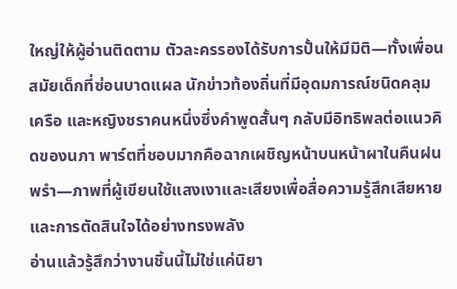ใหญ่ให้ผู้อ่านติดตาม ตัวละครรองได้รับการปั้นให้มีมิติ—ทั้งเพื่อนสมัยเด็กที่ซ่อนบาดแผล นักข่าวท้องถิ่นที่มีอุดมการณ์ชนิดคลุมเครือ และหญิงชราคนหนึ่งซึ่งคำพูดสั้นๆ กลับมีอิทธิพลต่อแนวคิดของนภา พาร์ตที่ชอบมากคือฉากเผชิญหน้าบนหน้าผาในคืนฝนพรำ—ภาพที่ผู้เขียนใช้แสงเงาและเสียงเพื่อสื่อความรู้สึกเสียหายและการตัดสินใจได้อย่างทรงพลัง
อ่านแล้วรู้สึกว่างานชิ้นนี้ไม่ใช่แค่นิยา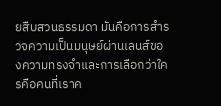ยสืบสวนธรรมดา มันคือการสำรวจความเป็นมนุษย์ผ่านเลนส์ของความทรงจำและการเลือกว่าใครคือคนที่เราค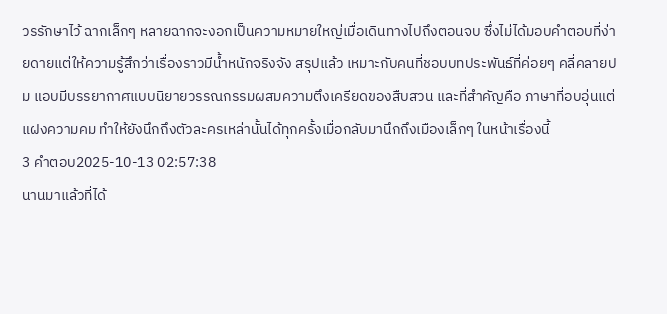วรรักษาไว้ ฉากเล็กๆ หลายฉากจะงอกเป็นความหมายใหญ่เมื่อเดินทางไปถึงตอนจบ ซึ่งไม่ได้มอบคำตอบที่ง่ายดายแต่ให้ความรู้สึกว่าเรื่องราวมีน้ำหนักจริงจัง สรุปแล้ว เหมาะกับคนที่ชอบบทประพันธ์ที่ค่อยๆ คลี่คลายปม แอบมีบรรยากาศแบบนิยายวรรณกรรมผสมความตึงเครียดของสืบสวน และที่สำคัญคือ ภาษาที่อบอุ่นแต่แฝงความคม ทำให้ยังนึกถึงตัวละครเหล่านั้นได้ทุกครั้งเมื่อกลับมานึกถึงเมืองเล็กๆ ในหน้าเรื่องนี้
3 คำตอบ2025-10-13 02:57:38
นานมาแล้วที่ได้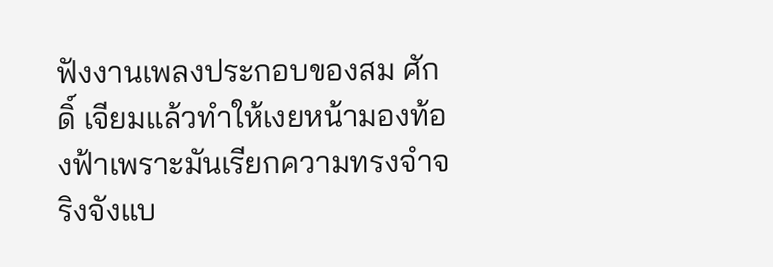ฟังงานเพลงประกอบของสม ศักดิ์ เจียมแล้วทำให้เงยหน้ามองท้องฟ้าเพราะมันเรียกความทรงจำจริงจังแบ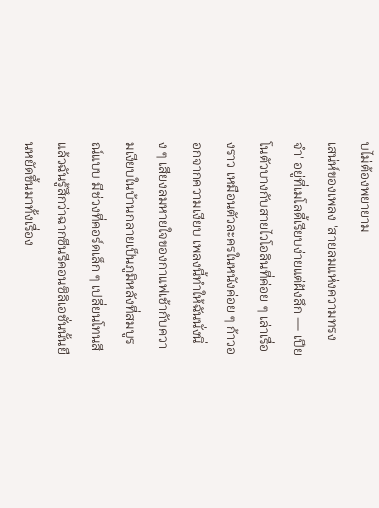บไม่ต้องพยายาม
เสน่ห์ของเพลง 'สายลมแห่งความทรงจำ' อยู่ที่เมโลดี้เรียบง่ายแต่ฝังลึก — เปียโนตัวบางกับสายไวโอลินที่ค่อย ๆ เล่าเรื่องราว เหมือนตัวละครในหนังค่อย ๆ ก้าวออกจากความเงียบ เพลงนี้ทำให้ฉันนั่งนิ่ง ๆ เสียงลมหายใจของกาแฟเช้ากับความเงียบในบ้านกลายเป็นภูมิหลังที่สมบูรณ์แบบ มีช่วงที่คอร์ดเล็ก ๆ เปลี่ยนโทนสีแล้วฉันรู้สึกว่าฉากซีนรีคอนซิลิเอชั่นนั้นยืนหยัดขึ้นมาทั้งเรื่อง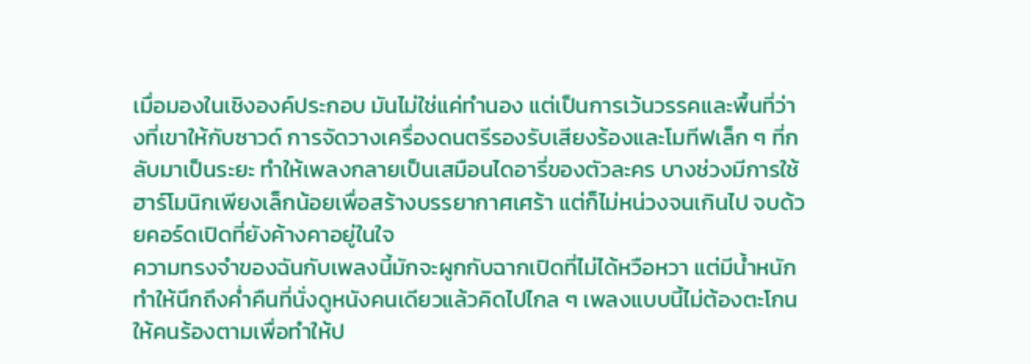เมื่อมองในเชิงองค์ประกอบ มันไม่ใช่แค่ทำนอง แต่เป็นการเว้นวรรคและพื้นที่ว่างที่เขาให้กับซาวด์ การจัดวางเครื่องดนตรีรองรับเสียงร้องและโมทีฟเล็ก ๆ ที่กลับมาเป็นระยะ ทำให้เพลงกลายเป็นเสมือนไดอารี่ของตัวละคร บางช่วงมีการใช้ฮาร์โมนิกเพียงเล็กน้อยเพื่อสร้างบรรยากาศเศร้า แต่ก็ไม่หน่วงจนเกินไป จบด้วยคอร์ดเปิดที่ยังค้างคาอยู่ในใจ
ความทรงจำของฉันกับเพลงนี้มักจะผูกกับฉากเปิดที่ไม่ได้หวือหวา แต่มีน้ำหนัก ทำให้นึกถึงค่ำคืนที่นั่งดูหนังคนเดียวแล้วคิดไปไกล ๆ เพลงแบบนี้ไม่ต้องตะโกนให้คนร้องตามเพื่อทำให้ป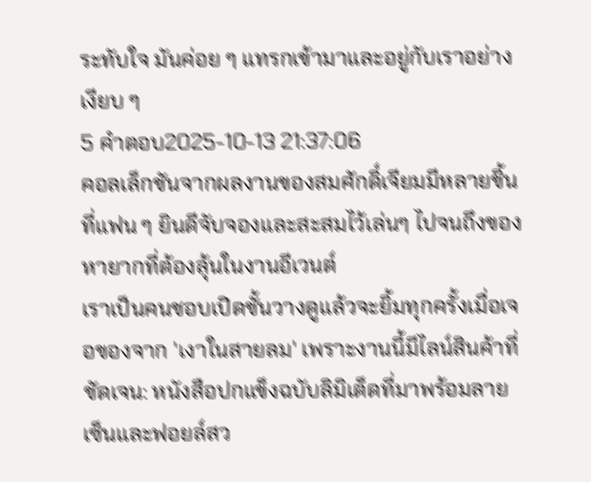ระทับใจ มันค่อย ๆ แทรกเข้ามาและอยู่กับเราอย่างเงียบ ๆ
5 คำตอบ2025-10-13 21:37:06
คอลเล็กชันจากผลงานของสมศักดิ์เจียมมีหลายชิ้นที่แฟน ๆ ยินดีจับจองและสะสมไว้เล่นๆ ไปจนถึงของหายากที่ต้องลุ้นในงานอีเวนต์
เราเป็นคนชอบเปิดชั้นวางดูแล้วจะยิ้มทุกครั้งเมื่อเจอของจาก 'เงาในสายลม' เพราะงานนี้มีไลน์สินค้าที่ชัดเจน: หนังสือปกแข็งฉบับลิมิเต็ดที่มาพร้อมลายเซ็นและฟอยล์สว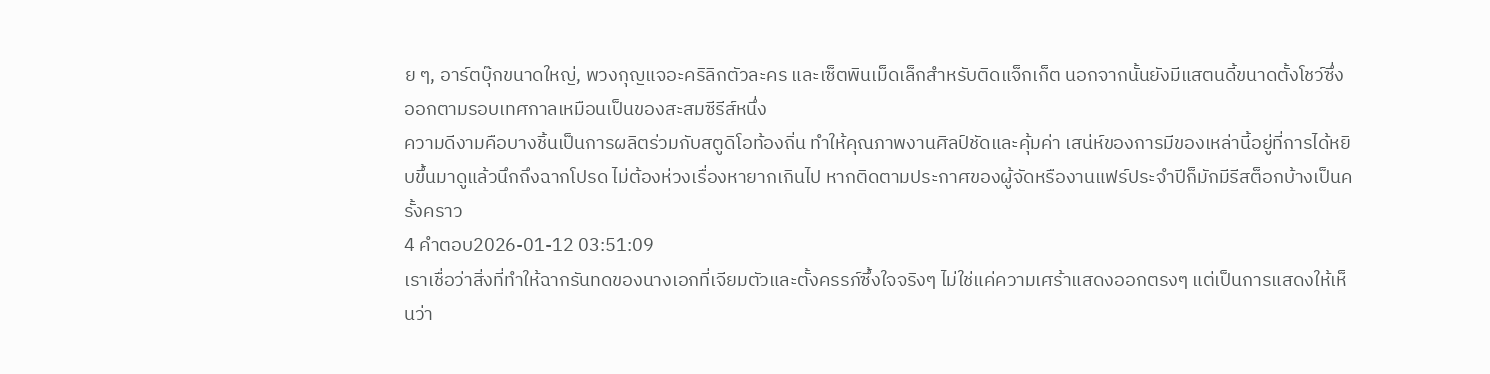ย ๆ, อาร์ตบุ๊กขนาดใหญ่, พวงกุญแจอะคริลิกตัวละคร และเซ็ตพินเม็ดเล็กสำหรับติดแจ็กเก็ต นอกจากนั้นยังมีแสตนดี้ขนาดตั้งโชว์ซึ่งออกตามรอบเทศกาลเหมือนเป็นของสะสมซีรีส์หนึ่ง
ความดีงามคือบางชิ้นเป็นการผลิตร่วมกับสตูดิโอท้องถิ่น ทำให้คุณภาพงานศิลป์ชัดและคุ้มค่า เสน่ห์ของการมีของเหล่านี้อยู่ที่การได้หยิบขึ้นมาดูแล้วนึกถึงฉากโปรด ไม่ต้องห่วงเรื่องหายากเกินไป หากติดตามประกาศของผู้จัดหรืองานแฟร์ประจำปีก็มักมีรีสต็อกบ้างเป็นครั้งคราว
4 คำตอบ2026-01-12 03:51:09
เราเชื่อว่าสิ่งที่ทำให้ฉากรันทดของนางเอกที่เจียมตัวและตั้งครรภ์ซึ้งใจจริงๆ ไม่ใช่แค่ความเศร้าแสดงออกตรงๆ แต่เป็นการแสดงให้เห็นว่า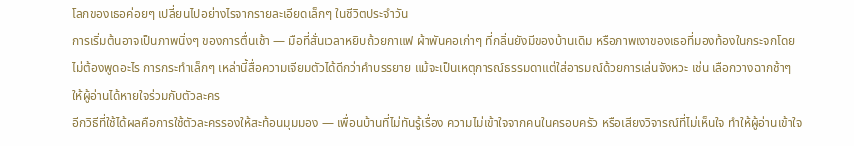โลกของเธอค่อยๆ เปลี่ยนไปอย่างไรจากรายละเอียดเล็กๆ ในชีวิตประจำวัน
การเริ่มต้นอาจเป็นภาพนิ่งๆ ของการตื่นเช้า — มือที่สั่นเวลาหยิบถ้วยกาแฟ ผ้าพันคอเก่าๆ ที่กลิ่นยังมีของบ้านเดิม หรือภาพเงาของเธอที่มองท้องในกระจกโดยไม่ต้องพูดอะไร การกระทำเล็กๆ เหล่านี้สื่อความเจียมตัวได้ดีกว่าคำบรรยาย แม้จะเป็นเหตุการณ์ธรรมดาแต่ใส่อารมณ์ด้วยการเล่นจังหวะ เช่น เลือกวางฉากช้าๆ ให้ผู้อ่านได้หายใจร่วมกับตัวละคร
อีกวิธีที่ใช้ได้ผลคือการใช้ตัวละครรองให้สะท้อนมุมมอง — เพื่อนบ้านที่ไม่ทันรู้เรื่อง ความไม่เข้าใจจากคนในครอบครัว หรือเสียงวิจารณ์ที่ไม่เห็นใจ ทำให้ผู้อ่านเข้าใจ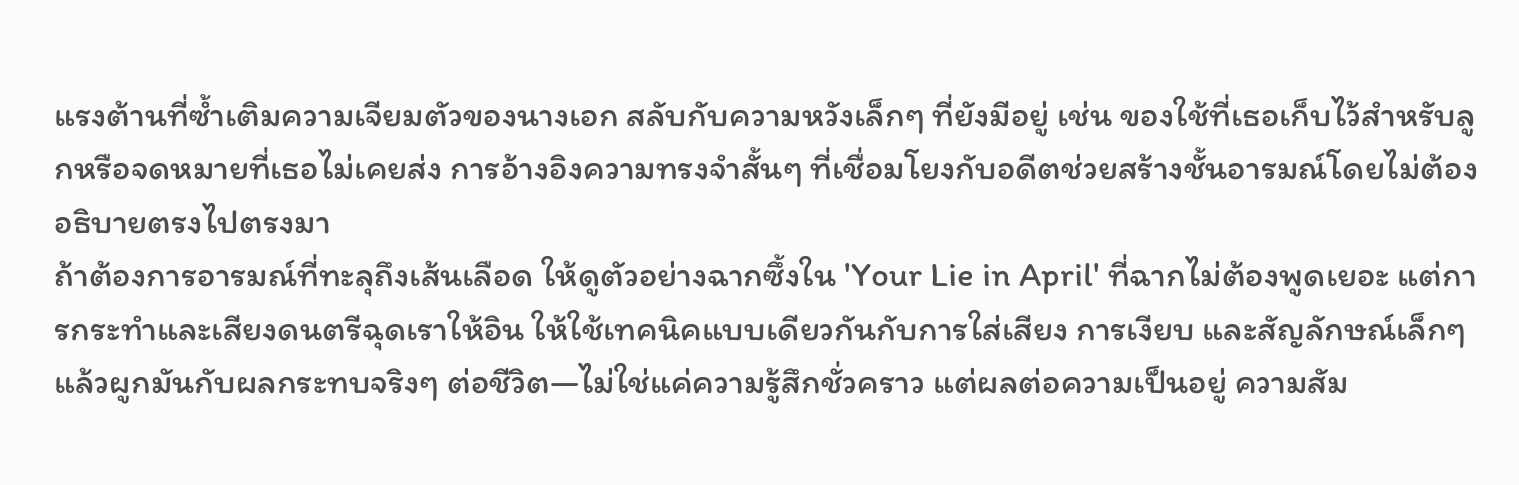แรงต้านที่ซ้ำเติมความเจียมตัวของนางเอก สลับกับความหวังเล็กๆ ที่ยังมีอยู่ เช่น ของใช้ที่เธอเก็บไว้สำหรับลูกหรือจดหมายที่เธอไม่เคยส่ง การอ้างอิงความทรงจำสั้นๆ ที่เชื่อมโยงกับอดีตช่วยสร้างชั้นอารมณ์โดยไม่ต้องอธิบายตรงไปตรงมา
ถ้าต้องการอารมณ์ที่ทะลุถึงเส้นเลือด ให้ดูตัวอย่างฉากซึ้งใน 'Your Lie in April' ที่ฉากไม่ต้องพูดเยอะ แต่การกระทำและเสียงดนตรีฉุดเราให้อิน ให้ใช้เทคนิคแบบเดียวกันกับการใส่เสียง การเงียบ และสัญลักษณ์เล็กๆ แล้วผูกมันกับผลกระทบจริงๆ ต่อชีวิต—ไม่ใช่แค่ความรู้สึกชั่วคราว แต่ผลต่อความเป็นอยู่ ความสัม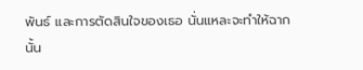พันธ์ และการตัดสินใจของเธอ นั่นแหละจะทำให้ฉากนั้น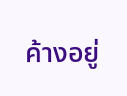ค้างอยู่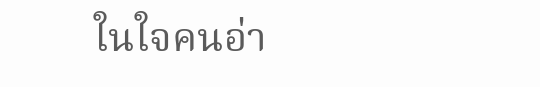ในใจคนอ่า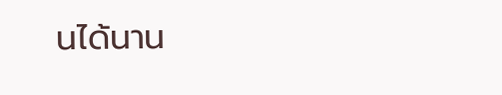นได้นาน